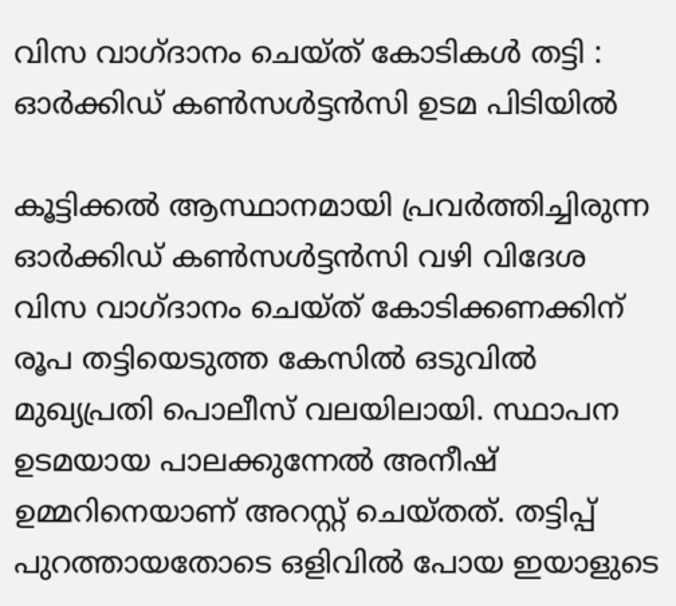വിസ വാഗ്ദാനം ചെയ്ത് കോടികൾ തട്ടി : ഓർക്കിഡ് കൺസൾട്ടൻസി ഉടമ പിടിയിൽ

കൂട്ടിക്കൽ ആസ്ഥാനമായി പ്രവർത്തിച്ചിരുന്ന ഓർക്കിഡ് കൺസൾട്ടൻസി വഴി വിദേശ വിസ വാഗ്ദാനം ചെയ്ത് കോടിക്കണക്കിന് രൂപ തട്ടിയെടുത്ത കേസിൽ ഒടുവിൽ മുഖ്യപ്രതി പൊലീസ് വലയിലായി. സ്ഥാപന ഉടമയായ പാലക്കുന്നേൽ അനീഷ് ഉമ്മറിനെയാണ് അറസ്റ്റ് ചെയ്തത്. തട്ടിപ്പ് പുറത്തായതോടെ ഒളിവിൽ പോയ ഇയാളുടെ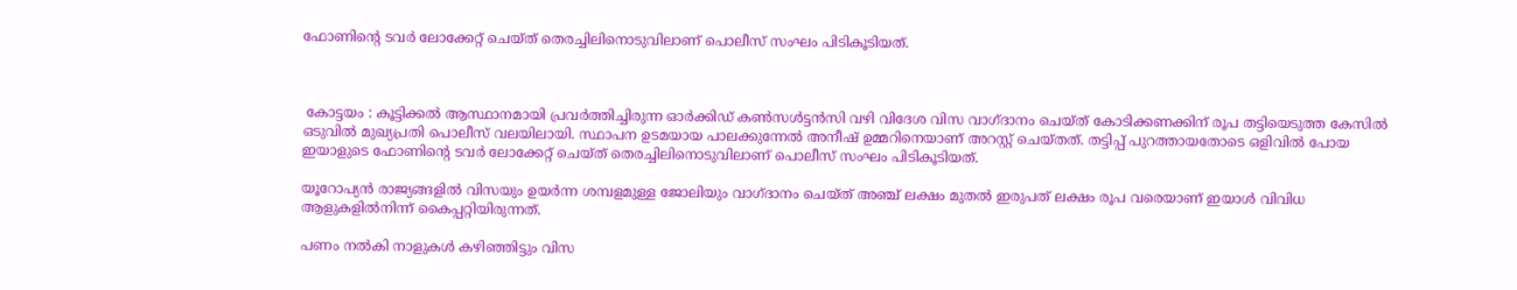ഫോണിന്റെ ടവർ ലോക്കേറ്റ് ചെയ്ത് തെരച്ചിലിനൊടുവിലാണ് പൊലീസ് സംഘം പിടികൂടിയത്.



 കോട്ടയം : കൂട്ടിക്കൽ ആസ്ഥാനമായി പ്രവർത്തിച്ചിരുന്ന ഓർക്കിഡ് കൺസൾട്ടൻസി വഴി വിദേശ വിസ വാഗ്ദാനം ചെയ്ത് കോടിക്കണക്കിന് രൂപ തട്ടിയെടുത്ത കേസിൽ ഒടുവിൽ മുഖ്യപ്രതി പൊലീസ് വലയിലായി. സ്ഥാപന ഉടമയായ പാലക്കുന്നേൽ അനീഷ് ഉമ്മറിനെയാണ് അറസ്റ്റ് ചെയ്തത്. തട്ടിപ്പ് പുറത്തായതോടെ ഒളിവിൽ പോയ ഇയാളുടെ ഫോണിന്റെ ടവർ ലോക്കേറ്റ് ചെയ്ത് തെരച്ചിലിനൊടുവിലാണ് പൊലീസ് സംഘം പിടികൂടിയത്.

യൂറോപ്യൻ രാജ്യങ്ങളിൽ വിസയും ഉയർന്ന ശമ്പളമുള്ള ജോലിയും വാഗ്ദാനം ചെയ്ത് അഞ്ച് ലക്ഷം മുതൽ ഇരുപത് ലക്ഷം രൂപ വരെയാണ് ഇയാൾ വിവിധ ആളുകളിൽനിന്ന് കൈപ്പറ്റിയിരുന്നത്.

പണം നൽകി നാളുകൾ കഴിഞ്ഞിട്ടും വിസ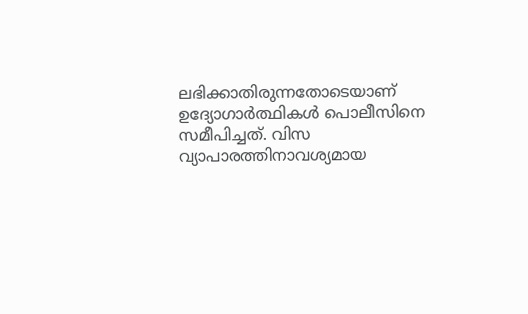ലഭിക്കാതിരുന്നതോടെയാണ് ഉദ്യോഗാർത്ഥികൾ പൊലീസിനെ സമീപിച്ചത്. വിസ വ്യാപാരത്തിനാവശ്യമായ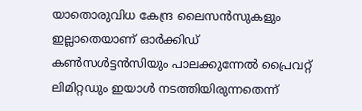യാതൊരുവിധ കേന്ദ്ര ലൈസൻസുകളും ഇല്ലാതെയാണ് ഓർക്കിഡ് കൺസൾട്ടൻസിയും പാലക്കുന്നേൽ പ്രൈവറ്റ് ലിമിറ്റഡും ഇയാൾ നടത്തിയിരുന്നതെന്ന്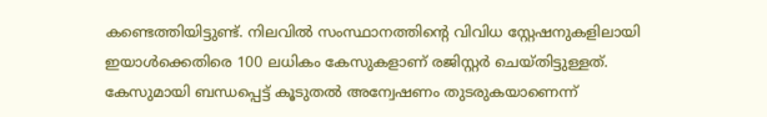കണ്ടെത്തിയിട്ടുണ്ട്. നിലവിൽ സംസ്ഥാനത്തിന്റെ വിവിധ സ്റ്റേഷനുകളിലായി ഇയാൾക്കെതിരെ 100 ലധികം കേസുകളാണ് രജിസ്റ്റർ ചെയ്തിട്ടുള്ളത്. കേസുമായി ബന്ധപ്പെട്ട് കൂടുതൽ അന്വേഷണം തുടരുകയാണെന്ന്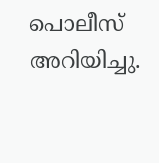പൊലീസ് അറിയിച്ചു.